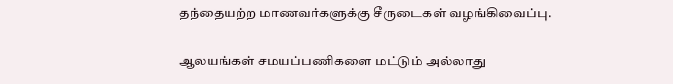தந்தையற்ற மாணவர்களுக்கு சீருடைகள் வழங்கிவைப்பு.

ஆலயங்கள் சமயப்பணிகளை மட்டும் அல்லாது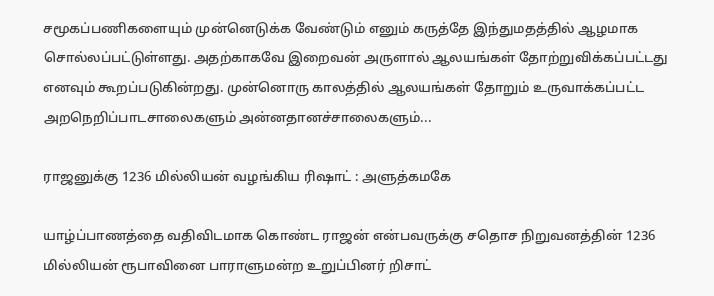சமூகப்பணிகளையும் முன்னெடுக்க வேண்டும் எனும் கருத்தே இந்துமதத்தில் ஆழமாக சொல்லப்பட்டுள்ளது. அதற்காகவே இறைவன் அருளால் ஆலயங்கள் தோற்றுவிக்கப்பட்டது எனவும் கூறப்படுகின்றது. முன்னொரு காலத்தில் ஆலயங்கள் தோறும் உருவாக்கப்பட்ட அறநெறிப்பாடசாலைகளும் அன்னதானச்சாலைகளும்...

ராஜனுக்கு 1236 மில்லியன் வழங்கிய ரிஷாட் : அளுத்கமகே

யாழ்ப்பாணத்தை வதிவிடமாக கொண்ட ராஜன் என்பவருக்கு சதொச நிறுவனத்தின் 1236 மில்லியன் ரூபாவினை பாராளுமன்ற உறுப்பினர் றிசாட்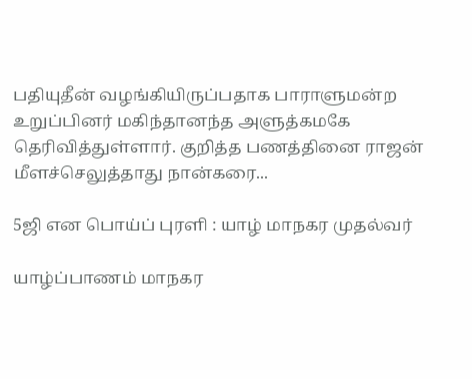பதியுதீன் வழங்கியிருப்பதாக பாராளுமன்ற உறுப்பினர் மகிந்தானந்த அளுத்கமகே தெரிவித்துள்ளார். குறித்த பணத்தினை ராஜன் மீளச்செலுத்தாது நான்கரை...

5ஜி என பொய்ப் புரளி : யாழ் மாநகர முதல்வர்

யாழ்ப்பாணம் மாநகர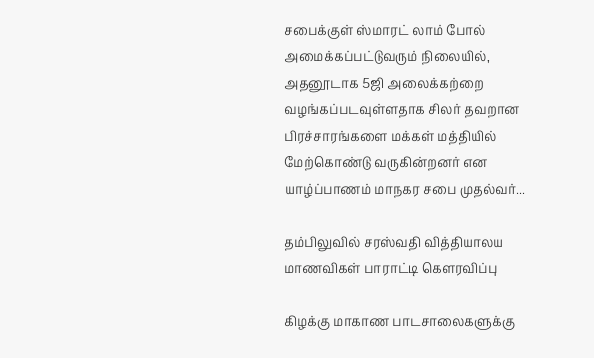சபைக்குள் ஸ்மாரட் லாம் போல் அமைக்கப்பட்டுவரும் நிலையில், அதனூடாக 5ஜி அலைக்கற்றை வழங்கப்படவுள்ளதாக சிலர் தவறான பிரச்சாரங்களை மக்கள் மத்தியில் மேற்கொண்டு வருகின்றனர் என யாழ்ப்பாணம் மாநகர சபை முதல்வர்...

தம்பிலுவில் சரஸ்வதி வித்தியாலய மாணவிகள் பாராட்டி கௌரவிப்பு

கிழக்கு மாகாண பாடசாலைகளுக்கு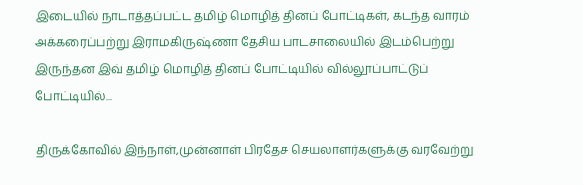இடையில் நாடாத்தப்பட்ட தமிழ் மொழித் தினப் போட்டிகள், கடந்த வாரம் அக்கரைப்பற்று இராமகிருஷ்ணா தேசிய பாடசாலையில் இடம்பெற்று இருந்தன இவ் தமிழ் மொழித் தினப் போட்டியில் வில்லூப்பாட்டுப் போட்டியில்...

திருக்கோவில் இந்நாள்,முன்னாள் பிரதேச செயலாளர்களுக்கு வரவேற்று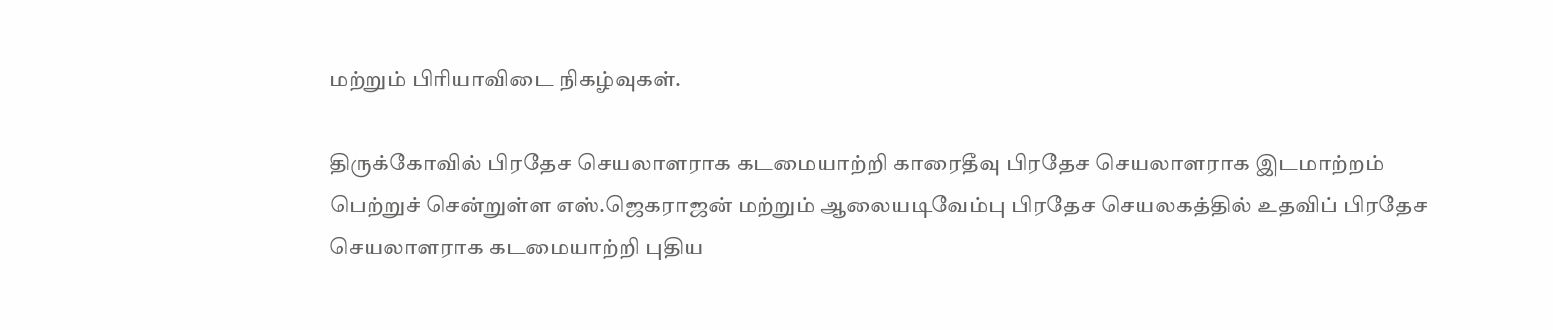மற்றும் பிரியாவிடை நிகழ்வுகள்.

திருக்கோவில் பிரதேச செயலாளராக கடமையாற்றி காரைதீவு பிரதேச செயலாளராக இடமாற்றம் பெற்றுச் சென்றுள்ள எஸ்.ஜெகராஜன் மற்றும் ஆலையடிவேம்பு பிரதேச செயலகத்தில் உதவிப் பிரதேச செயலாளராக கடமையாற்றி புதிய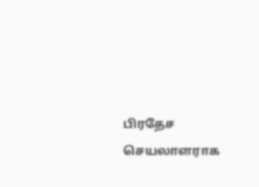பிரதேச செயலாளராக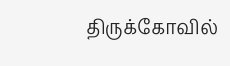திருக்கோவில்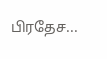பிரதேச...